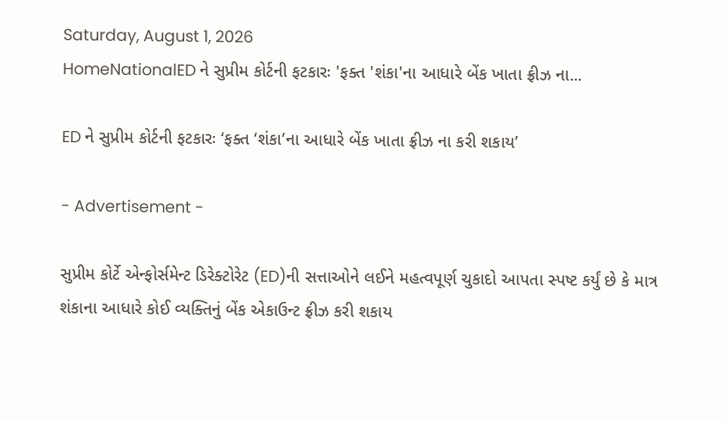Saturday, August 1, 2026
HomeNationalED ને સુપ્રીમ કોર્ટની ફટકારઃ 'ફક્ત 'શંકા'ના આધારે બેંક ખાતા ફ્રીઝ ના...

ED ને સુપ્રીમ કોર્ટની ફટકારઃ ‘ફક્ત ‘શંકા’ના આધારે બેંક ખાતા ફ્રીઝ ના કરી શકાય’

- Advertisement -

સુપ્રીમ કોર્ટે એન્ફોર્સમેન્ટ ડિરેક્ટોરેટ (ED)ની સત્તાઓને લઈને મહત્વપૂર્ણ ચુકાદો આપતા સ્પષ્ટ કર્યું છે કે માત્ર શંકાના આધારે કોઈ વ્યક્તિનું બેંક એકાઉન્ટ ફ્રીઝ કરી શકાય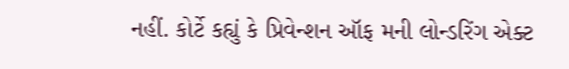નહીં. કોર્ટે કહ્યું કે પ્રિવેન્શન ઑફ મની લોન્ડરિંગ એક્ટ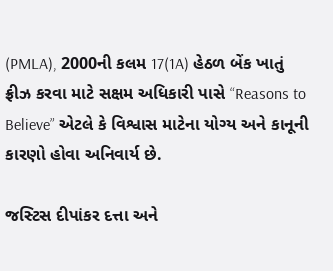(PMLA), 2000ની કલમ 17(1A) હેઠળ બેંક ખાતું ફ્રીઝ કરવા માટે સક્ષમ અધિકારી પાસે “Reasons to Believe” એટલે કે વિશ્વાસ માટેના યોગ્ય અને કાનૂની કારણો હોવા અનિવાર્ય છે.

જસ્ટિસ દીપાંકર દત્તા અને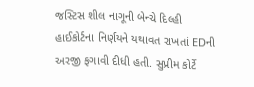જસ્ટિસ શીલ નાગૂની બેન્ચે દિલ્હી હાઈકોર્ટના નિર્ણયને યથાવત રાખતાં EDની અરજી ફગાવી દીધી હતી. સુપ્રીમ કોર્ટે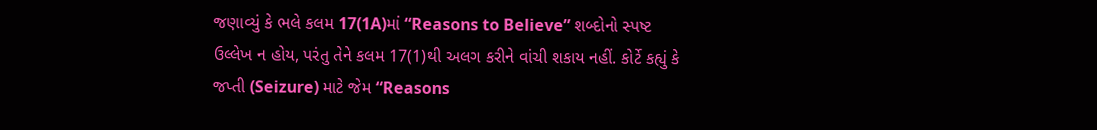જણાવ્યું કે ભલે કલમ 17(1A)માં “Reasons to Believe” શબ્દોનો સ્પષ્ટ ઉલ્લેખ ન હોય, પરંતુ તેને કલમ 17(1)થી અલગ કરીને વાંચી શકાય નહીં. કોર્ટે કહ્યું કે જપ્તી (Seizure) માટે જેમ “Reasons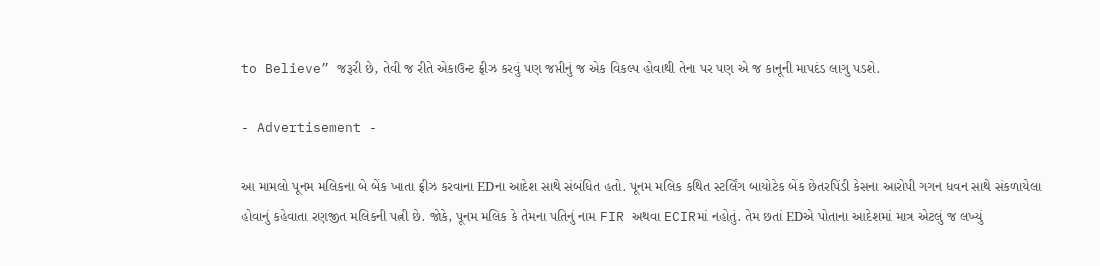to Believe” જરૂરી છે, તેવી જ રીતે એકાઉન્ટ ફ્રીઝ કરવું પણ જપ્તીનું જ એક વિકલ્પ હોવાથી તેના પર પણ એ જ કાનૂની માપદંડ લાગુ પડશે.

- Advertisement -

આ મામલો પૂનમ મલિકના બે બેંક ખાતા ફ્રીઝ કરવાના EDના આદેશ સાથે સંબંધિત હતો. પૂનમ મલિક કથિત સ્ટર્લિંગ બાયોટેક બેંક છેતરપિંડી કેસના આરોપી ગગન ધવન સાથે સંકળાયેલા હોવાનું કહેવાતા રણજીત મલિકની પત્ની છે. જોકે, પૂનમ મલિક કે તેમના પતિનું નામ FIR અથવા ECIRમાં નહોતું. તેમ છતાં EDએ પોતાના આદેશમાં માત્ર એટલું જ લખ્યું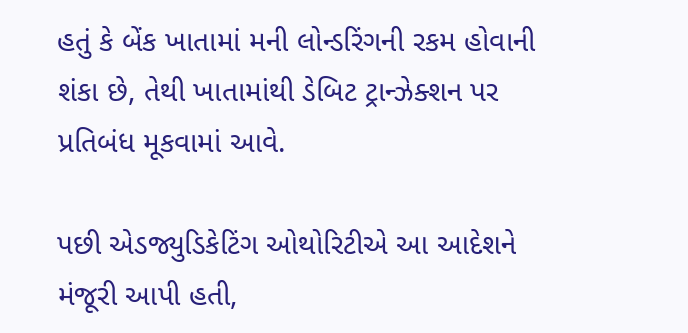હતું કે બેંક ખાતામાં મની લોન્ડરિંગની રકમ હોવાની શંકા છે, તેથી ખાતામાંથી ડેબિટ ટ્રાન્ઝેક્શન પર પ્રતિબંધ મૂકવામાં આવે.

પછી એડજ્યુડિકેટિંગ ઓથોરિટીએ આ આદેશને મંજૂરી આપી હતી,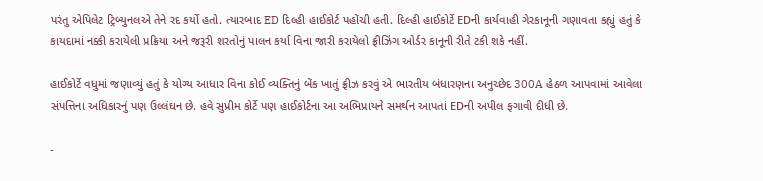પરંતુ એપિલેટ ટ્રિબ્યુનલએ તેને રદ કર્યો હતો. ત્યારબાદ ED દિલ્હી હાઈકોર્ટ પહોંચી હતી. દિલ્હી હાઈકોર્ટે EDની કાર્યવાહી ગેરકાનૂની ગણાવતા કહ્યું હતું કે કાયદામાં નક્કી કરાયેલી પ્રક્રિયા અને જરૂરી શરતોનું પાલન કર્યા વિના જારી કરાયેલો ફ્રીઝિંગ ઓર્ડર કાનૂની રીતે ટકી શકે નહીં.

હાઈકોર્ટે વધુમાં જણાવ્યું હતું કે યોગ્ય આધાર વિના કોઈ વ્યક્તિનું બેંક ખાતું ફ્રીઝ કરવું એ ભારતીય બંધારણના અનુચ્છેદ 300A હેઠળ આપવામાં આવેલા સંપત્તિના અધિકારનું પણ ઉલ્લંઘન છે. હવે સુપ્રીમ કોર્ટે પણ હાઈકોર્ટના આ અભિપ્રાયને સમર્થન આપતાં EDની અપીલ ફગાવી દીધી છે.

-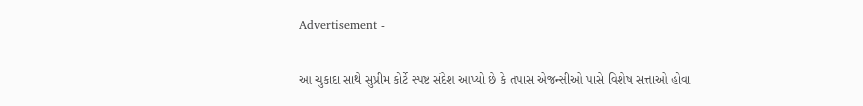Advertisement -

આ ચુકાદા સાથે સુપ્રીમ કોર્ટે સ્પષ્ટ સંદેશ આપ્યો છે કે તપાસ એજન્સીઓ પાસે વિશેષ સત્તાઓ હોવા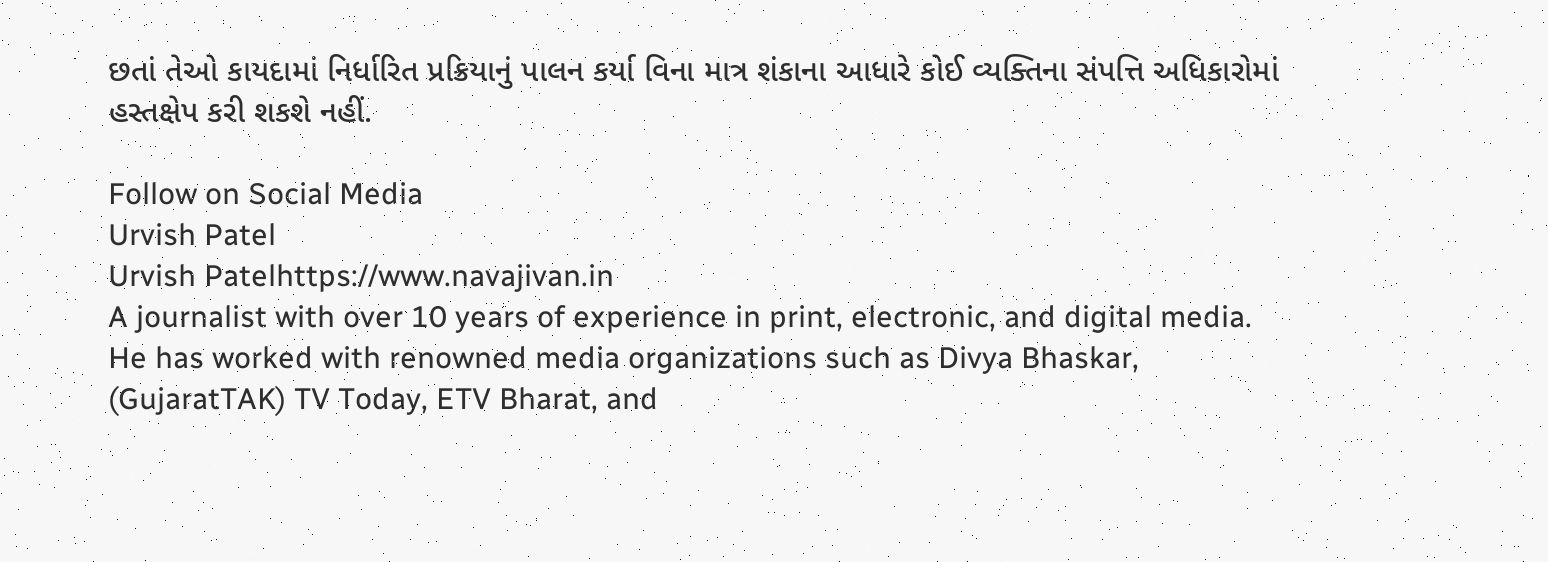છતાં તેઓ કાયદામાં નિર્ધારિત પ્રક્રિયાનું પાલન કર્યા વિના માત્ર શંકાના આધારે કોઈ વ્યક્તિના સંપત્તિ અધિકારોમાં હસ્તક્ષેપ કરી શકશે નહીં.

Follow on Social Media
Urvish Patel
Urvish Patelhttps://www.navajivan.in
A journalist with over 10 years of experience in print, electronic, and digital media. He has worked with renowned media organizations such as Divya Bhaskar, (GujaratTAK) TV Today, ETV Bharat, and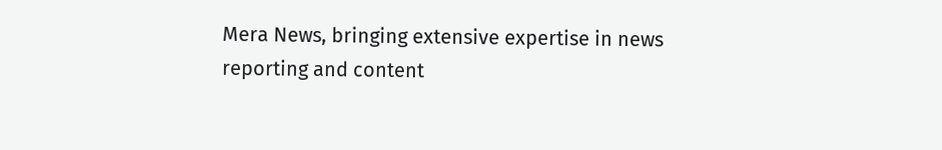Mera News, bringing extensive expertise in news reporting and content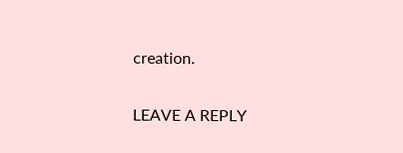creation.

LEAVE A REPLY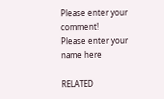Please enter your comment!
Please enter your name here

RELATED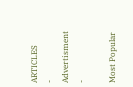ARTICLES
- Advertisment -

Most Popular